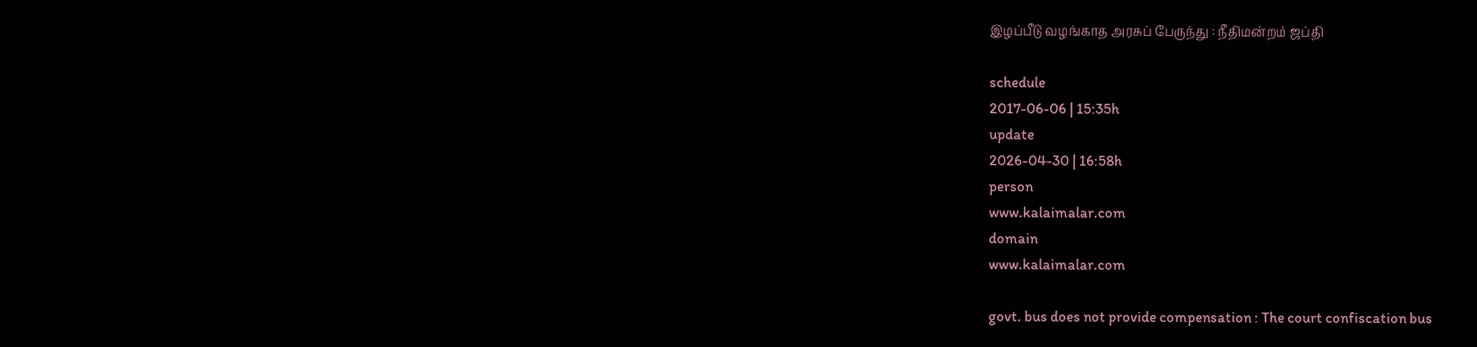இழப்பீடு வழங்காத அரசுப் பேருந்து : நீதிமன்றம் ஜப்தி

schedule
2017-06-06 | 15:35h
update
2026-04-30 | 16:58h
person
www.kalaimalar.com
domain
www.kalaimalar.com

govt. bus does not provide compensation : The court confiscation bus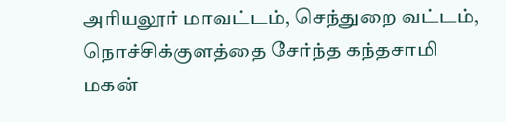அரியலூர் மாவட்டம், செந்துறை வட்டம், நொச்சிக்குளத்தை சேர்ந்த கந்தசாமி மகன்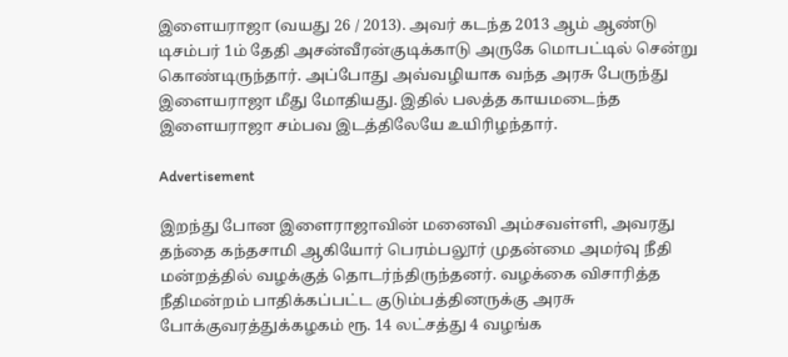இளையராஜா (வயது 26 / 2013). அவர் கடந்த 2013 ஆம் ஆண்டு டிசம்பர் 1ம் தேதி அசன்வீரன்குடிக்காடு அருகே மொபட்டில் சென்று கொண்டிருந்தார். அப்போது அவ்வழியாக வந்த அரசு பேருந்து இளையராஜா மீது மோதியது. இதில் பலத்த காயமடைந்த இளையராஜா சம்பவ இடத்திலேயே உயிரிழந்தார்.

Advertisement

இறந்து போன இளைராஜாவின் மனைவி அம்சவள்ளி, அவரது தந்தை கந்தசாமி ஆகியோர் பெரம்பலூர் முதன்மை அமர்வு நீதி மன்றத்தில் வழக்குத் தொடர்ந்திருந்தனர். வழக்கை விசாரித்த நீதிமன்றம் பாதிக்கப்பட்ட குடும்பத்தினருக்கு அரசு போக்குவரத்துக்கழகம் ரூ. 14 லட்சத்து 4 வழங்க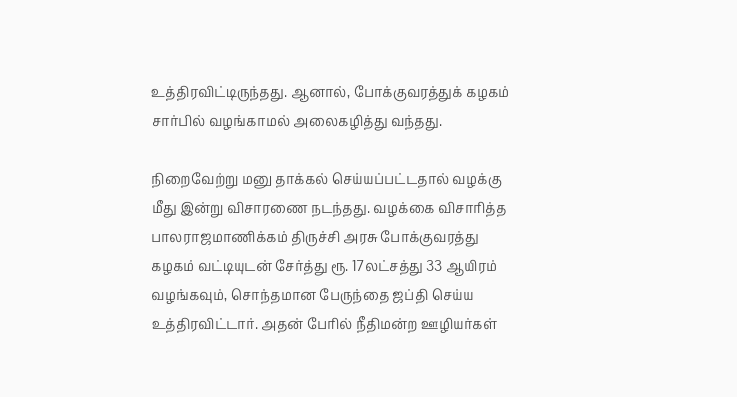உத்திரவிட்டிருந்தது. ஆனால், போக்குவரத்துக் கழகம் சார்பில் வழங்காமல் அலைகழித்து வந்தது.

நிறைவேற்று மனு தாக்கல் செய்யப்பட்டதால் வழக்கு மீது இன்று விசாரணை நடந்தது. வழக்கை விசாரித்த பாலராஜமாணிக்கம் திருச்சி அரசு போக்குவரத்து கழகம் வட்டியுடன் சேர்த்து ரூ. 17லட்சத்து 33 ஆயிரம் வழங்கவும், சொந்தமான பேருந்தை ஜப்தி செய்ய உத்திரவிட்டார். அதன் பேரில் நீதிமன்ற ஊழியர்கள்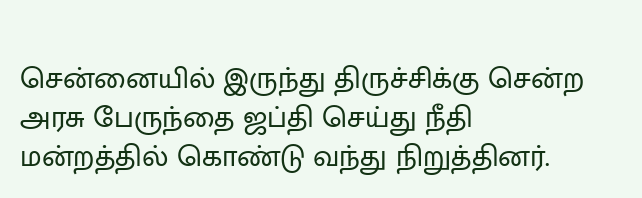சென்னையில் இருந்து திருச்சிக்கு சென்ற அரசு பேருந்தை ஜப்தி செய்து நீதி மன்றத்தில் கொண்டு வந்து நிறுத்தினர்.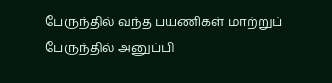பேருந்தில் வந்த பயணிகள் மாற்றுப் பேருந்தில் அனுப்பி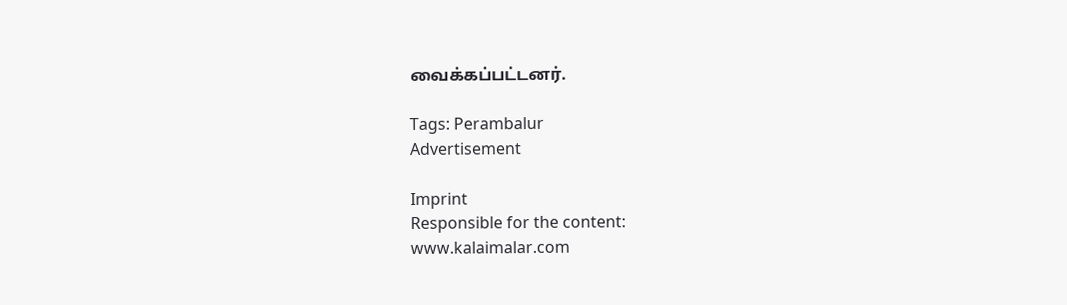வைக்கப்பட்டனர்.

Tags: Perambalur
Advertisement

Imprint
Responsible for the content:
www.kalaimalar.com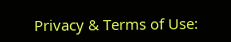Privacy & Terms of Use: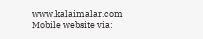www.kalaimalar.com
Mobile website via: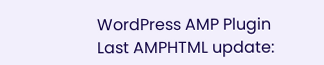WordPress AMP Plugin
Last AMPHTML update: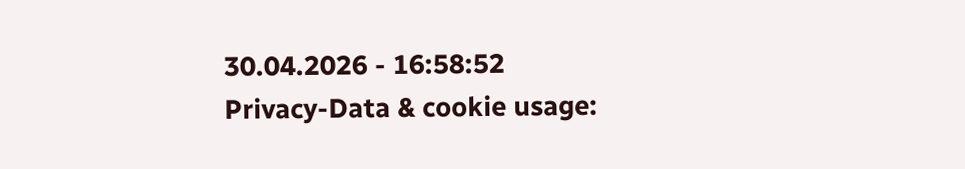30.04.2026 - 16:58:52
Privacy-Data & cookie usage: